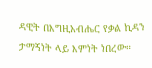ዳዊት በእግዚአብሔር የቃል ኪዳን ታማኝነት ላይ እምነት ነበረው።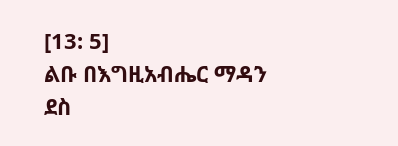[13: 5]
ልቡ በእግዚአብሔር ማዳን ደስ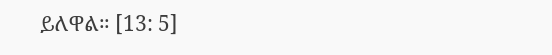ይለዋል። [13: 5]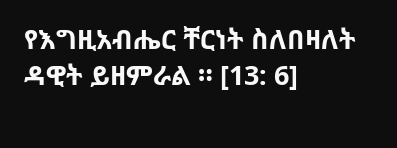የእግዚአብሔር ቸርነት ስለበዛለት ዳዊት ይዘምራል ። [13: 6]